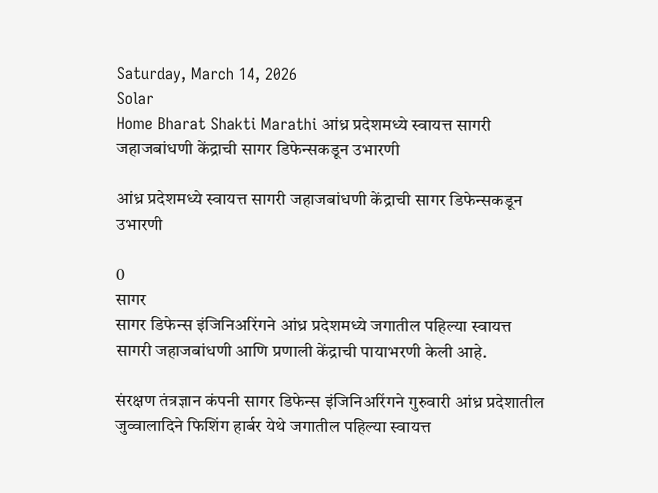Saturday, March 14, 2026
Solar
Home Bharat Shakti Marathi आंध्र प्रदेशमध्ये स्वायत्त सागरी जहाजबांधणी केंद्राची सागर डिफेन्सकडून उभारणी

आंध्र प्रदेशमध्ये स्वायत्त सागरी जहाजबांधणी केंद्राची सागर डिफेन्सकडून उभारणी

0
सागर
सागर डिफेन्स इंजिनिअरिंगने आंध्र प्रदेशमध्ये जगातील पहिल्या स्वायत्त सागरी जहाजबांधणी आणि प्रणाली केंद्राची पायाभरणी केली आहे.

संरक्षण तंत्रज्ञान कंपनी सागर डिफेन्स इंजिनिअरिंगने गुरुवारी आंध्र प्रदेशातील जुव्वालादिने फिशिंग हार्बर येथे जगातील पहिल्या स्वायत्त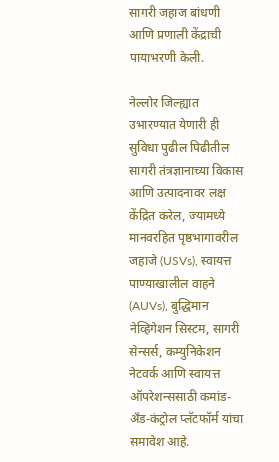सागरी जहाज बांधणी आणि प्रणाली केंद्राची पायाभरणी केली.

नेल्लोर जिल्ह्यात उभारण्यात येणारी ही सुविधा पुढील पिढीतील सागरी तंत्रज्ञानाच्या विकास आणि उत्पादनावर लक्ष केंद्रित करेल, ज्यामध्ये मानवरहित पृष्ठभागावरील जहाजे (USVs), स्वायत्त पाण्याखालील वाहने (AUVs), बुद्धिमान नेव्हिगेशन सिस्टम, सागरी सेन्सर्स, कम्युनिकेशन नेटवर्क आणि स्वायत्त ऑपरेशन्ससाठी कमांड-अँड-कंट्रोल प्लॅटफॉर्म यांचा समावेश आहे.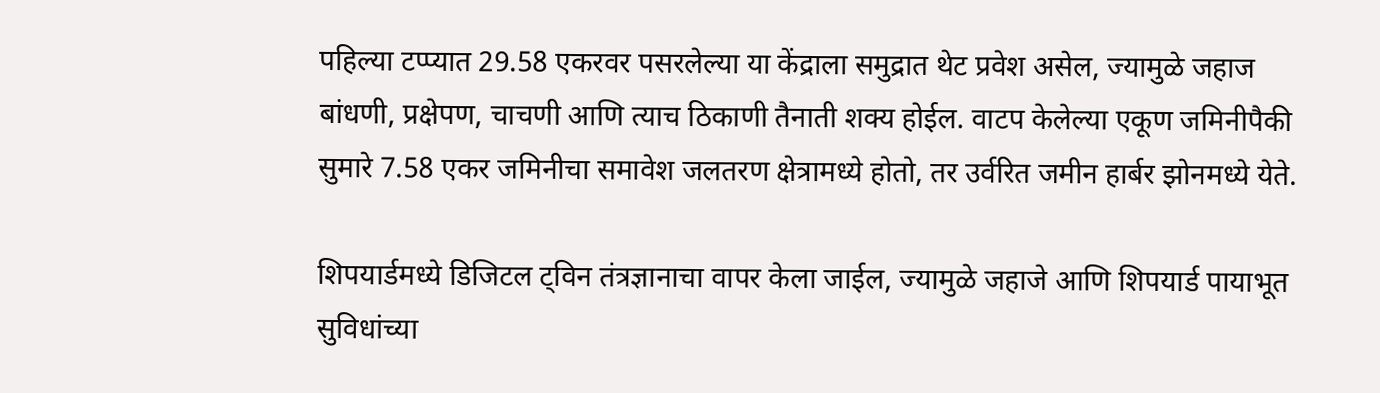पहिल्या टप्प्यात 29.58 एकरवर पसरलेल्या या केंद्राला समुद्रात थेट प्रवेश असेल, ज्यामुळे जहाज बांधणी, प्रक्षेपण, चाचणी आणि त्याच ठिकाणी तैनाती शक्य होईल. वाटप केलेल्या एकूण जमिनीपैकी सुमारे 7.58 एकर जमिनीचा समावेश जलतरण क्षेत्रामध्ये होतो, तर उर्वरित जमीन हार्बर झोनमध्ये येते.

शिपयार्डमध्ये डिजिटल ट्विन तंत्रज्ञानाचा वापर केला जाईल, ज्यामुळे जहाजे आणि शिपयार्ड पायाभूत सुविधांच्या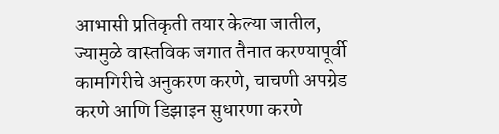आभासी प्रतिकृती तयार केल्या जातील, ज्यामुळे वास्तविक जगात तैनात करण्यापूर्वी कामगिरीचे अनुकरण करणे, चाचणी अपग्रेड करणे आणि डिझाइन सुधारणा करणे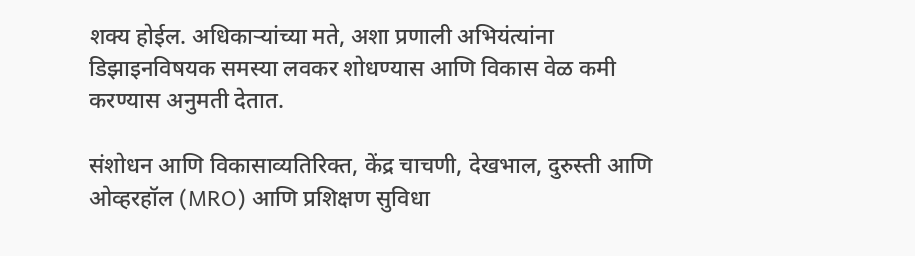शक्य होईल. अधिकाऱ्यांच्या मते, अशा प्रणाली अभियंत्यांना डिझाइनविषयक समस्या लवकर शोधण्यास आणि विकास वेळ कमी करण्यास अनुमती देतात.

संशोधन आणि विकासाव्यतिरिक्त, केंद्र चाचणी, देखभाल, दुरुस्ती आणि ओव्हरहॉल (MRO) आणि प्रशिक्षण सुविधा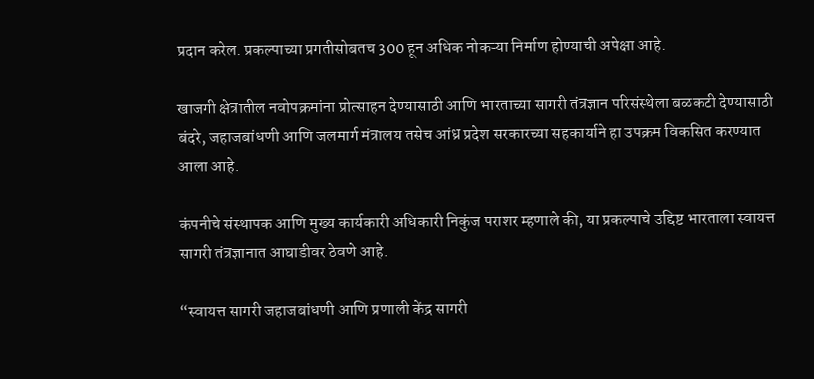प्रदान करेल. प्रकल्पाच्या प्रगतीसोबतच 300 हून अधिक नोकऱ्या निर्माण होण्याची अपेक्षा आहे.

खाजगी क्षेत्रातील नवोपक्रमांना प्रोत्साहन देण्यासाठी आणि भारताच्या सागरी तंत्रज्ञान परिसंस्थेला बळकटी देण्यासाठी बंदरे, जहाजबांधणी आणि जलमार्ग मंत्रालय तसेच आंध्र प्रदेश सरकारच्या सहकार्याने हा उपक्रम विकसित करण्यात आला आहे.

कंपनीचे संस्थापक आणि मुख्य कार्यकारी अधिकारी निकुंज पराशर म्हणाले की, या प्रकल्पाचे उद्दिष्ट भारताला स्वायत्त सागरी तंत्रज्ञानात आघाडीवर ठेवणे आहे.

“स्वायत्त सागरी जहाजबांधणी आणि प्रणाली केंद्र सागरी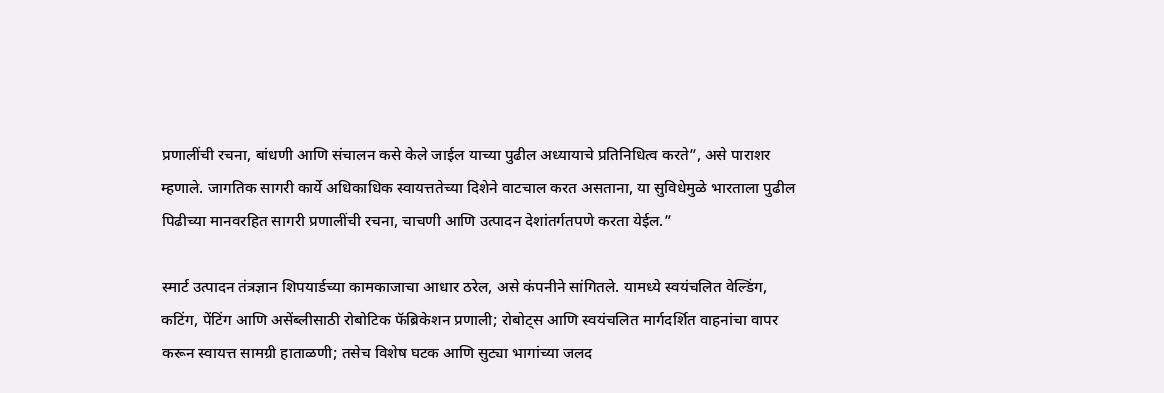प्रणालींची रचना, बांधणी आणि संचालन कसे केले जाईल याच्या पुढील अध्यायाचे प्रतिनिधित्व करते”, असे पाराशर म्हणाले. जागतिक सागरी कार्ये अधिकाधिक स्वायत्ततेच्या दिशेने वाटचाल करत असताना, या सुविधेमुळे भारताला पुढील पिढीच्या मानवरहित सागरी प्रणालींची रचना, चाचणी आणि उत्पादन देशांतर्गतपणे करता येईल.”

स्मार्ट उत्पादन तंत्रज्ञान शिपयार्डच्या कामकाजाचा आधार ठरेल, असे कंपनीने सांगितले. यामध्ये स्वयंचलित वेल्डिंग, कटिंग, पेंटिंग आणि असेंब्लीसाठी रोबोटिक फॅब्रिकेशन प्रणाली; रोबोट्स आणि स्वयंचलित मार्गदर्शित वाहनांचा वापर करून स्वायत्त सामग्री हाताळणी; तसेच विशेष घटक आणि सुट्या भागांच्या जलद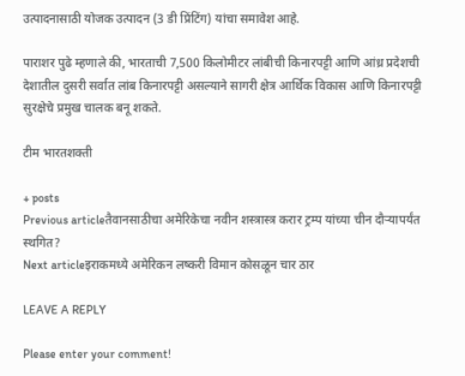उत्पादनासाठी योजक उत्पादन (3 डी प्रिंटिंग) यांचा समावेश आहे.

पाराशर पुढे म्हणाले की, भारताची 7,500 किलोमीटर लांबीची किनारपट्टी आणि आंध्र प्रदेशची देशातील दुसरी सर्वात लांब किनारपट्टी असल्याने सागरी क्षेत्र आर्थिक विकास आणि किनारपट्टी सुरक्षेचे प्रमुख चालक बनू शकते.

टीम भारतशक्ती

+ posts
Previous articleतैवानसाठीचा अमेरिकेचा नवीन शस्त्रास्त्र करार ट्रम्प यांच्या चीन दौऱ्यापर्यंत स्थगित?
Next articleइराकमध्ये अमेरिकन लष्करी विमान कोसळून चार ठार

LEAVE A REPLY

Please enter your comment!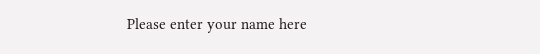Please enter your name here